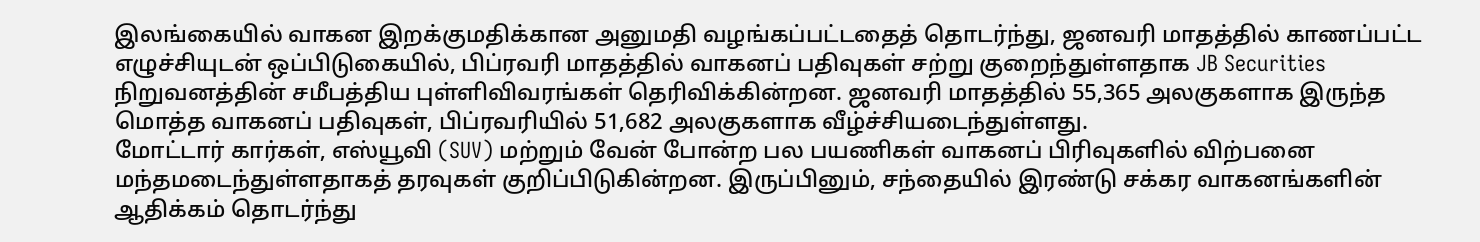இலங்கையில் வாகன இறக்குமதிக்கான அனுமதி வழங்கப்பட்டதைத் தொடர்ந்து, ஜனவரி மாதத்தில் காணப்பட்ட எழுச்சியுடன் ஒப்பிடுகையில், பிப்ரவரி மாதத்தில் வாகனப் பதிவுகள் சற்று குறைந்துள்ளதாக JB Securities நிறுவனத்தின் சமீபத்திய புள்ளிவிவரங்கள் தெரிவிக்கின்றன. ஜனவரி மாதத்தில் 55,365 அலகுகளாக இருந்த மொத்த வாகனப் பதிவுகள், பிப்ரவரியில் 51,682 அலகுகளாக வீழ்ச்சியடைந்துள்ளது.
மோட்டார் கார்கள், எஸ்யூவி (SUV) மற்றும் வேன் போன்ற பல பயணிகள் வாகனப் பிரிவுகளில் விற்பனை மந்தமடைந்துள்ளதாகத் தரவுகள் குறிப்பிடுகின்றன. இருப்பினும், சந்தையில் இரண்டு சக்கர வாகனங்களின் ஆதிக்கம் தொடர்ந்து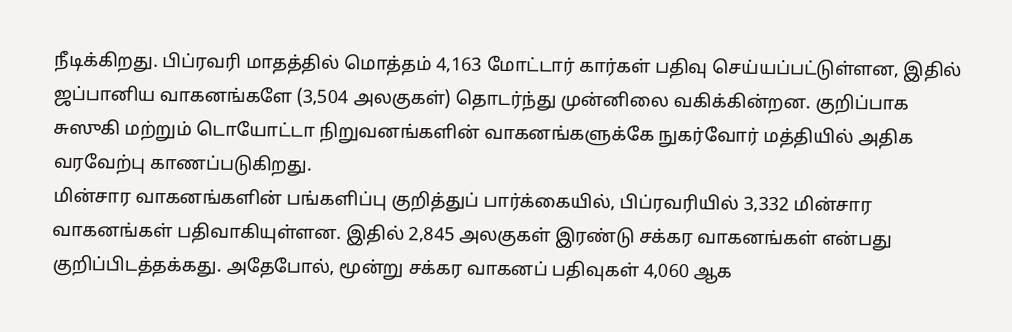நீடிக்கிறது. பிப்ரவரி மாதத்தில் மொத்தம் 4,163 மோட்டார் கார்கள் பதிவு செய்யப்பட்டுள்ளன, இதில் ஜப்பானிய வாகனங்களே (3,504 அலகுகள்) தொடர்ந்து முன்னிலை வகிக்கின்றன. குறிப்பாக சுஸுகி மற்றும் டொயோட்டா நிறுவனங்களின் வாகனங்களுக்கே நுகர்வோர் மத்தியில் அதிக வரவேற்பு காணப்படுகிறது.
மின்சார வாகனங்களின் பங்களிப்பு குறித்துப் பார்க்கையில், பிப்ரவரியில் 3,332 மின்சார வாகனங்கள் பதிவாகியுள்ளன. இதில் 2,845 அலகுகள் இரண்டு சக்கர வாகனங்கள் என்பது குறிப்பிடத்தக்கது. அதேபோல், மூன்று சக்கர வாகனப் பதிவுகள் 4,060 ஆக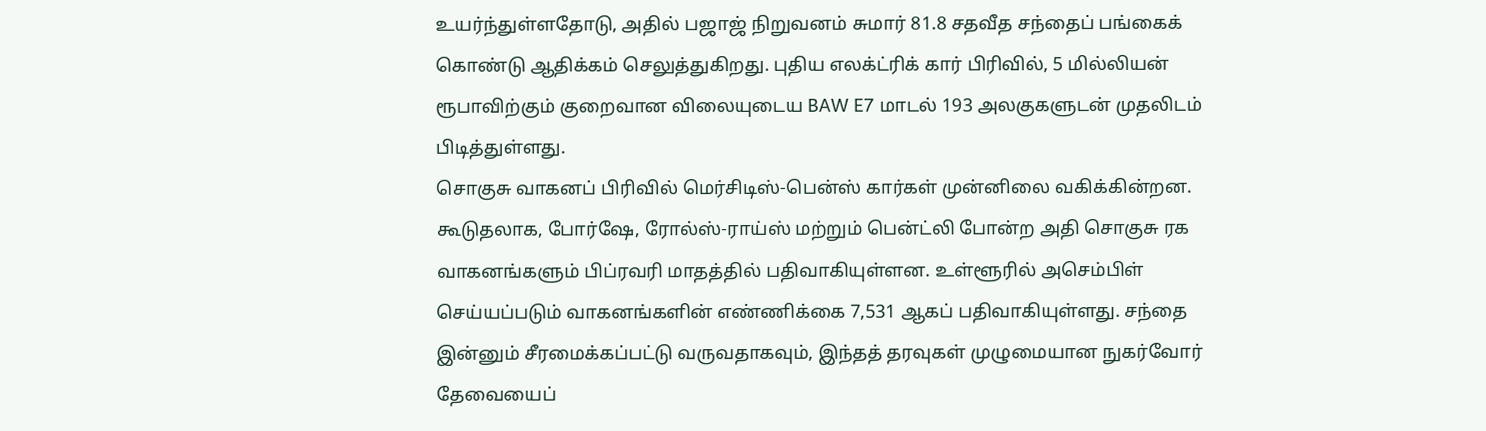உயர்ந்துள்ளதோடு, அதில் பஜாஜ் நிறுவனம் சுமார் 81.8 சதவீத சந்தைப் பங்கைக் கொண்டு ஆதிக்கம் செலுத்துகிறது. புதிய எலக்ட்ரிக் கார் பிரிவில், 5 மில்லியன் ரூபாவிற்கும் குறைவான விலையுடைய BAW E7 மாடல் 193 அலகுகளுடன் முதலிடம் பிடித்துள்ளது.
சொகுசு வாகனப் பிரிவில் மெர்சிடிஸ்-பென்ஸ் கார்கள் முன்னிலை வகிக்கின்றன. கூடுதலாக, போர்ஷே, ரோல்ஸ்-ராய்ஸ் மற்றும் பென்ட்லி போன்ற அதி சொகுசு ரக வாகனங்களும் பிப்ரவரி மாதத்தில் பதிவாகியுள்ளன. உள்ளூரில் அசெம்பிள் செய்யப்படும் வாகனங்களின் எண்ணிக்கை 7,531 ஆகப் பதிவாகியுள்ளது. சந்தை இன்னும் சீரமைக்கப்பட்டு வருவதாகவும், இந்தத் தரவுகள் முழுமையான நுகர்வோர் தேவையைப்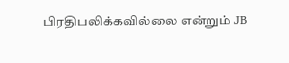பிரதிபலிக்கவில்லை என்றும் JB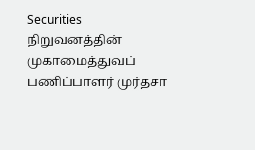Securities நிறுவனத்தின் முகாமைத்துவப் பணிப்பாளர் முர்தசா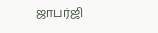ஜாபர்ஜி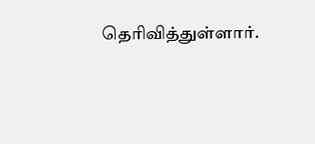தெரிவித்துள்ளார்.